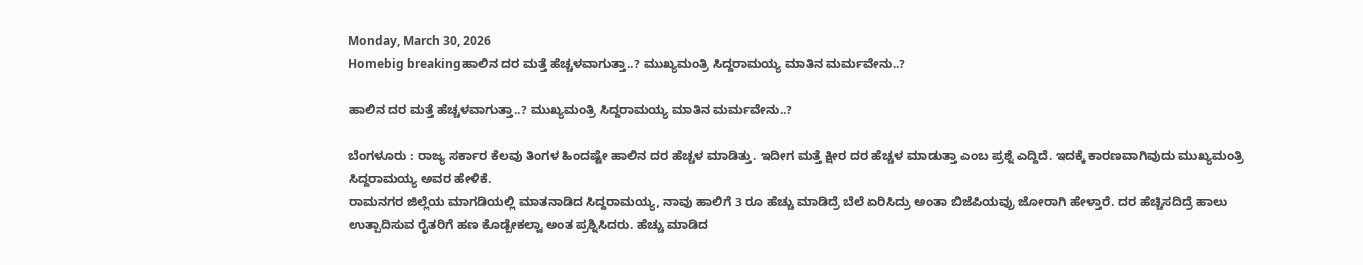Monday, March 30, 2026
Homebig breakingಹಾಲಿನ ದರ ಮತ್ತೆ ಹೆಚ್ಚಳವಾಗುತ್ತಾ..? ಮುಖ್ಯಮಂತ್ರಿ ಸಿದ್ದರಾಮಯ್ಯ ಮಾತಿನ ಮರ್ಮವೇನು..?

ಹಾಲಿನ ದರ ಮತ್ತೆ ಹೆಚ್ಚಳವಾಗುತ್ತಾ..? ಮುಖ್ಯಮಂತ್ರಿ ಸಿದ್ದರಾಮಯ್ಯ ಮಾತಿನ ಮರ್ಮವೇನು..?

ಬೆಂಗಳೂರು : ರಾಜ್ಯ ಸರ್ಕಾರ ಕೆಲವು ತಿಂಗಳ ಹಿಂದಷ್ಟೇ ಹಾಲಿನ ದರ ಹೆಚ್ಚಳ ಮಾಡಿತ್ತು. ಇದೀಗ ಮತ್ತೆ ಕ್ಷೀರ ದರ ಹೆಚ್ಚಳ ಮಾಡುತ್ತಾ ಎಂಬ ಪ್ರಶ್ನೆ ಎದ್ದಿದೆ. ಇದಕ್ಕೆ ಕಾರಣವಾಗಿವುದು ಮುಖ್ಯಮಂತ್ರಿ ಸಿದ್ದರಾಮಯ್ಯ ಅವರ ಹೇಳಿಕೆ.
ರಾಮನಗರ ಜಿಲ್ಲೆಯ ಮಾಗಡಿಯಲ್ಲಿ ಮಾತನಾಡಿದ ಸಿದ್ದರಾಮಯ್ಯ, ನಾವು ಹಾಲಿಗೆ 3 ರೂ ಹೆಚ್ಚು ಮಾಡಿದ್ರೆ ಬೆಲೆ ಏರಿಸಿದ್ರು ಅಂತಾ ಬಿಜೆಪಿಯವ್ರು ಜೋರಾಗಿ ಹೇಳ್ತಾರೆ. ದರ ಹೆಚ್ಚಿಸದಿದ್ರೆ ಹಾಲು ಉತ್ಪಾದಿಸುವ ರೈತರಿಗೆ ಹಣ ಕೊಡ್ಬೇಕಲ್ವಾ ಅಂತ ಪ್ರಶ್ನಿಸಿದರು. ಹೆಚ್ಚು ಮಾಡಿದ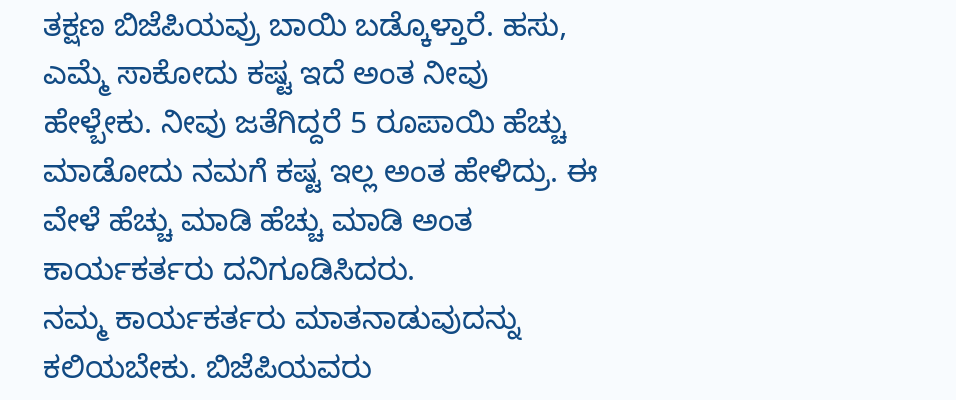ತಕ್ಷಣ ಬಿಜೆಪಿಯವ್ರು ಬಾಯಿ ಬಡ್ಕೊಳ್ತಾರೆ. ಹಸು, ಎಮ್ಮೆ ಸಾಕೋದು ಕಷ್ಟ ಇದೆ ಅಂತ ನೀವು ಹೇಳ್ಬೇಕು. ನೀವು ಜತೆಗಿದ್ದರೆ 5 ರೂಪಾಯಿ ಹೆಚ್ಚು ಮಾಡೋದು ನಮಗೆ ಕಷ್ಟ ಇಲ್ಲ ಅಂತ ಹೇಳಿದ್ರು. ಈ ವೇಳೆ ಹೆಚ್ಚು ಮಾಡಿ ಹೆಚ್ಚು ಮಾಡಿ ಅಂತ ಕಾರ್ಯಕರ್ತರು ದನಿಗೂಡಿಸಿದರು.
ನಮ್ಮ ಕಾರ್ಯಕರ್ತರು ಮಾತನಾಡುವುದನ್ನು ಕಲಿಯಬೇಕು. ಬಿಜೆಪಿಯವರು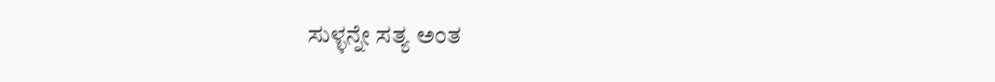ಸುಳ್ಳನ್ನೇ ಸತ್ಯ ಅಂತ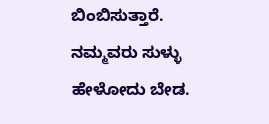ಬಿಂಬಿಸುತ್ತಾರೆ. ನಮ್ಮವರು ಸುಳ್ಳು ಹೇಳೋದು ಬೇಡ.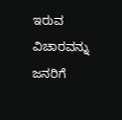ಇರುವ ವಿಚಾರವನ್ನು ಜನರಿಗೆ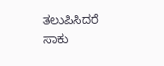ತಲುಪಿಸಿದರೆ ಸಾಕು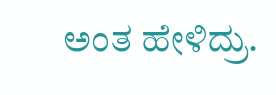ಅಂತ ಹೇಳಿದ್ರು.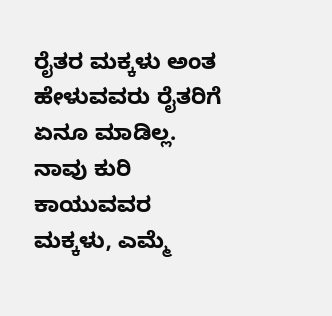ರೈತರ ಮಕ್ಕಳು ಅಂತ ಹೇಳುವವರು ರೈತರಿಗೆ ಏನೂ ಮಾಡಿಲ್ಲ. ನಾವು ಕುರಿ ಕಾಯುವವರ ಮಕ್ಕಳು, ಎಮ್ಮೆ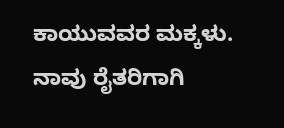ಕಾಯುವವರ ಮಕ್ಕಳು. ನಾವು ರೈತರಿಗಾಗಿ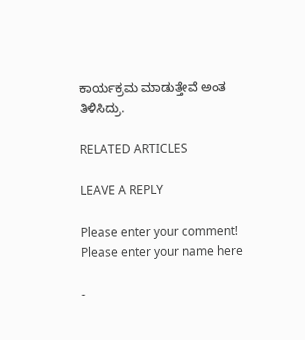ಕಾರ್ಯಕ್ರಮ ಮಾಡುತ್ತೇವೆ ಅಂತ ತಿಳಿಸಿದ್ರು.

RELATED ARTICLES

LEAVE A REPLY

Please enter your comment!
Please enter your name here

-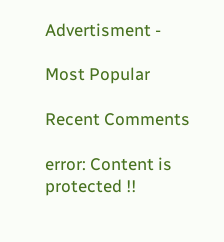Advertisment -

Most Popular

Recent Comments

error: Content is protected !!